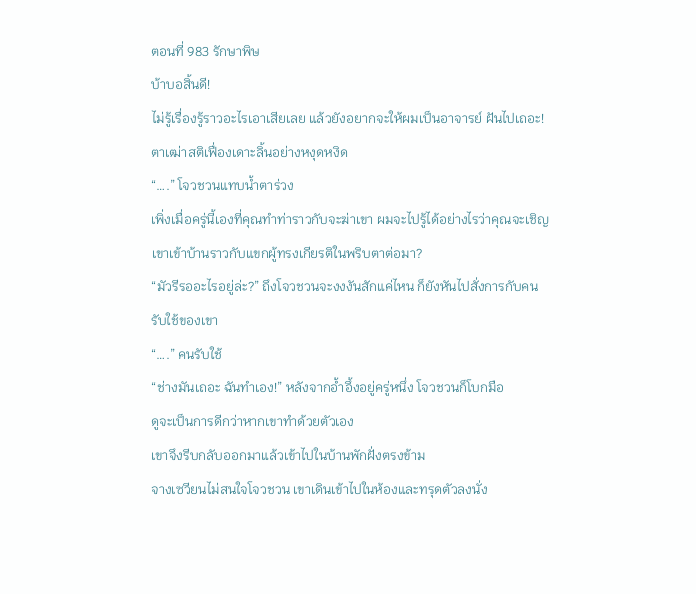ตอนที่ 983 รักษาพิษ
บ้าบอสิ้นดี!
ไม่รู้เรื่องรู้ราวอะไรเอาเสียเลย แล้วยังอยากจะให้ผมเป็นอาจารย์ ฝันไปเถอะ!
ตาเฒ่าสติเฟื่องเดาะลิ้นอย่างหงุดหงิด
“….” โจวชวนแทบน้ำตาร่วง
เพิ่งเมื่อครู่นี้เองที่คุณทำท่าราวกับจะฆ่าเขา ผมจะไปรู้ได้อย่างไรว่าคุณจะเชิญเขาเข้าบ้านราวกับแขกผู้ทรงเกียรติในพริบตาต่อมา?
“มัวรีรออะไรอยู่ล่ะ?” ถึงโจวชวนจะงงงันสักแค่ไหน ก็ยังหันไปสั่งการกับคนรับใช้ของเขา
“….” คนรับใช้
“ช่างมันเถอะ ฉันทำเอง!” หลังจากอ้ำอึ้งอยู่ครู่หนึ่ง โจวชวนก็โบกมือ
ดูจะเป็นการดีกว่าหากเขาทำด้วยตัวเอง
เขาจึงรีบกลับออกมาแล้วเข้าไปในบ้านพักฝั่งตรงข้าม
จางเซวียนไม่สนใจโจวชวน เขาเดินเข้าไปในห้องและทรุดตัวลงนั่ง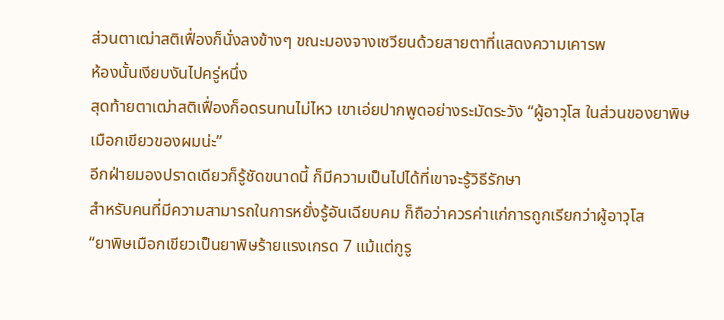ส่วนตาเฒ่าสติเฟื่องก็นั่งลงข้างๆ ขณะมองจางเซวียนด้วยสายตาที่แสดงความเคารพ
ห้องนั้นเงียบงันไปครู่หนึ่ง
สุดท้ายตาเฒ่าสติเฟื่องก็อดรนทนไม่ไหว เขาเอ่ยปากพูดอย่างระมัดระวัง “ผู้อาวุโส ในส่วนของยาพิษเมือกเขียวของผมน่ะ”
อีกฝ่ายมองปราดเดียวก็รู้ชัดขนาดนี้ ก็มีความเป็นไปได้ที่เขาจะรู้วิธีรักษา
สำหรับคนที่มีความสามารถในการหยั่งรู้อันเฉียบคม ก็ถือว่าควรค่าแก่การถูกเรียกว่าผู้อาวุโส
“ยาพิษเมือกเขียวเป็นยาพิษร้ายแรงเกรด 7 แม้แต่กูรู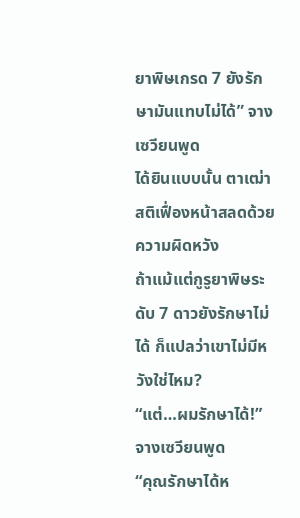ยาพิษเกรด 7 ยังรักษามันแทบไม่ได้” จางเซวียนพูด
ได้ยินแบบนั้น ตาเฒ่าสติเฟื่องหน้าสลดด้วยความผิดหวัง
ถ้าแม้แต่กูรูยาพิษระดับ 7 ดาวยังรักษาไม่ได้ ก็แปลว่าเขาไม่มีหวังใช่ไหม?
“แต่…ผมรักษาได้!” จางเซวียนพูด
“คุณรักษาได้ห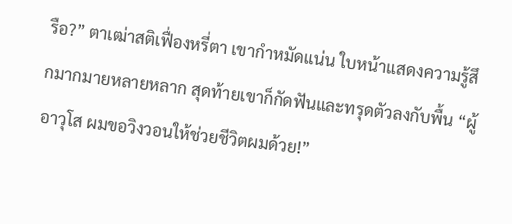รือ?” ตาเฒ่าสติเฟื่องหรี่ตา เขากำหมัดแน่น ใบหน้าแสดงความรู้สึกมากมายหลายหลาก สุดท้ายเขาก็กัดฟันและทรุดตัวลงกับพื้น “ผู้อาวุโส ผมขอวิงวอนให้ช่วยชีวิตผมด้วย!”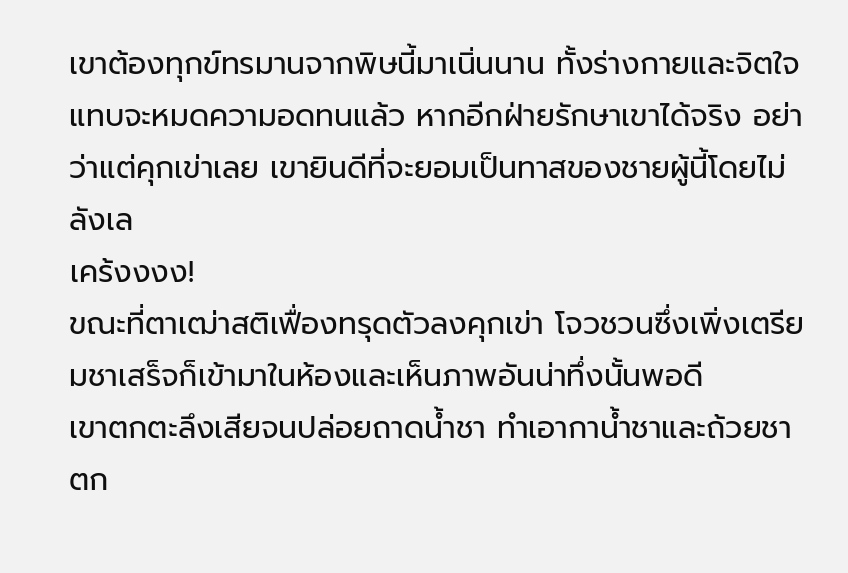เขาต้องทุกข์ทรมานจากพิษนี้มาเนิ่นนาน ทั้งร่างกายและจิตใจแทบจะหมดความอดทนแล้ว หากอีกฝ่ายรักษาเขาได้จริง อย่าว่าแต่คุกเข่าเลย เขายินดีที่จะยอมเป็นทาสของชายผู้นี้โดยไม่ลังเล
เคร้งงงง!
ขณะที่ตาเฒ่าสติเฟื่องทรุดตัวลงคุกเข่า โจวชวนซึ่งเพิ่งเตรียมชาเสร็จก็เข้ามาในห้องและเห็นภาพอันน่าทึ่งนั้นพอดี
เขาตกตะลึงเสียจนปล่อยถาดน้ำชา ทำเอากาน้ำชาและถ้วยชาตก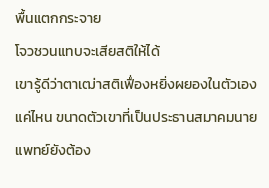พื้นแตกกระจาย
โจวชวนแทบจะเสียสติให้ได้
เขารู้ดีว่าตาเฒ่าสติเฟื่องหยิ่งผยองในตัวเองแค่ไหน ขนาดตัวเขาที่เป็นประธานสมาคมนายแพทย์ยังต้อง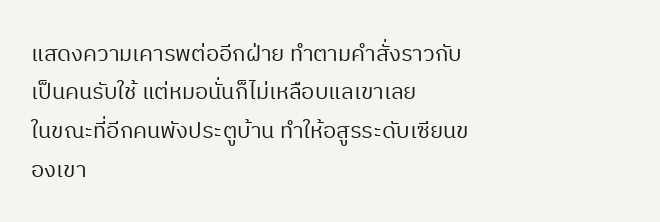แสดงความเคารพต่ออีกฝ่าย ทำตามคำสั่งราวกับเป็นคนรับใช้ แต่หมอนั่นก็ไม่เหลือบแลเขาเลย
ในขณะที่อีกคนพังประตูบ้าน ทำให้อสูรระดับเซียนของเขา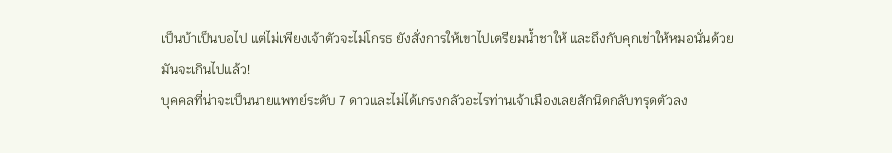เป็นบ้าเป็นบอไป แต่ไม่เพียงเจ้าตัวจะไม่โกรธ ยังสั่งการให้เขาไปเตรียมน้ำชาให้ และถึงกับคุกเข่าให้หมอนั่นด้วย
มันจะเกินไปแล้ว!
บุคคลที่น่าจะเป็นนายแพทย์ระดับ 7 ดาวและไม่ได้เกรงกลัวอะไรท่านเจ้าเมืองเลยสักนิดกลับทรุดตัวลง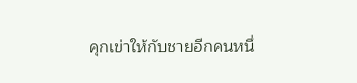คุกเข่าให้กับชายอีกคนหนึ่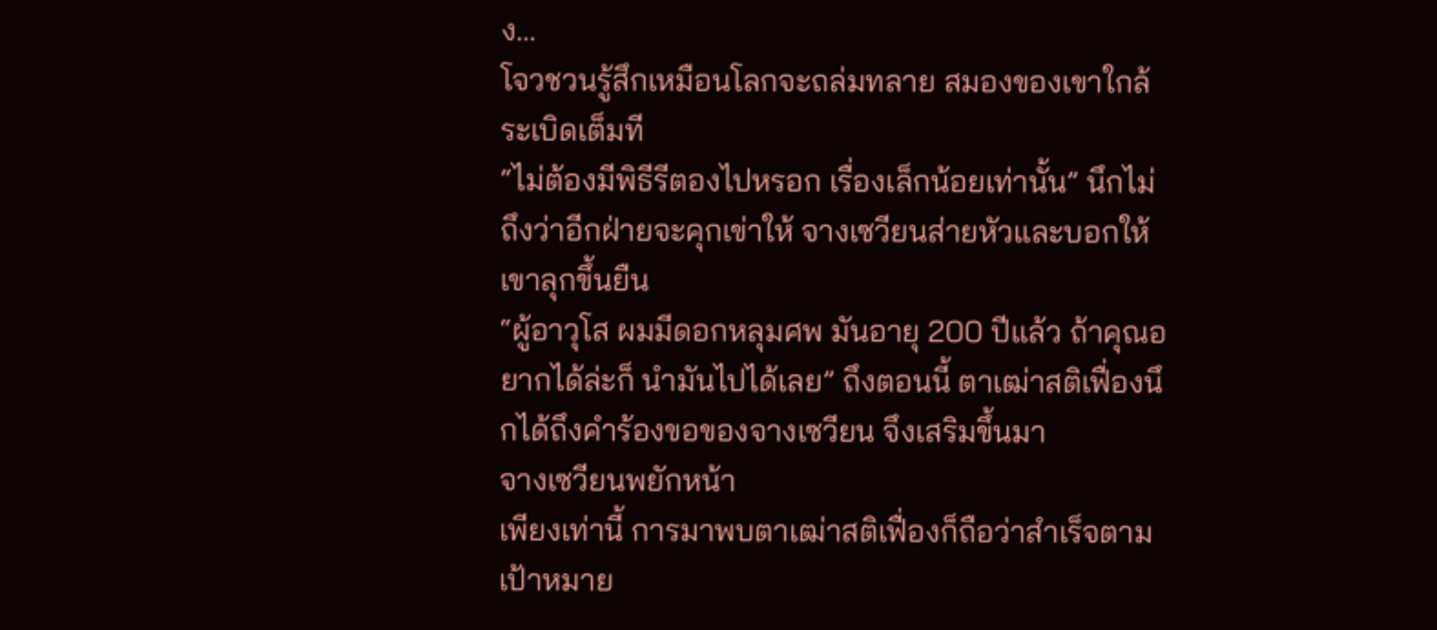ง…
โจวชวนรู้สึกเหมือนโลกจะถล่มทลาย สมองของเขาใกล้ระเบิดเต็มที
“ไม่ต้องมีพิธีรีตองไปหรอก เรื่องเล็กน้อยเท่านั้น” นึกไม่ถึงว่าอีกฝ่ายจะคุกเข่าให้ จางเซวียนส่ายหัวและบอกให้เขาลุกขึ้นยืน
“ผู้อาวุโส ผมมีดอกหลุมศพ มันอายุ 200 ปีแล้ว ถ้าคุณอยากได้ล่ะก็ นำมันไปได้เลย” ถึงตอนนี้ ตาเฒ่าสติเฟื่องนึกได้ถึงคำร้องขอของจางเซวียน จึงเสริมขึ้นมา
จางเซวียนพยักหน้า
เพียงเท่านี้ การมาพบตาเฒ่าสติเฟื่องก็ถือว่าสำเร็จตามเป้าหมาย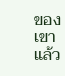ของเขาแล้ว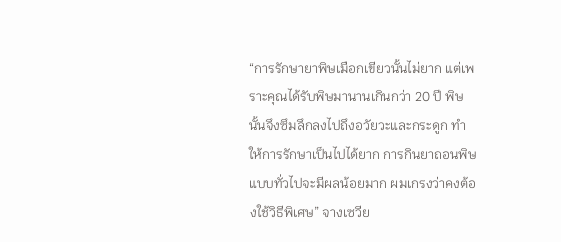“การรักษายาพิษเมือกเขียวนั้นไม่ยาก แต่เพราะคุณได้รับพิษมานานเกินกว่า 20 ปี พิษนั้นจึงซึมลึกลงไปถึงอวัยวะและกระดูก ทำให้การรักษาเป็นไปได้ยาก การกินยาถอนพิษแบบทั่วไปจะมีผลน้อยมาก ผมเกรงว่าคงต้องใช้วิธีพิเศษ” จางเซวีย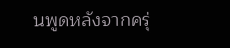นพูดหลังจากครุ่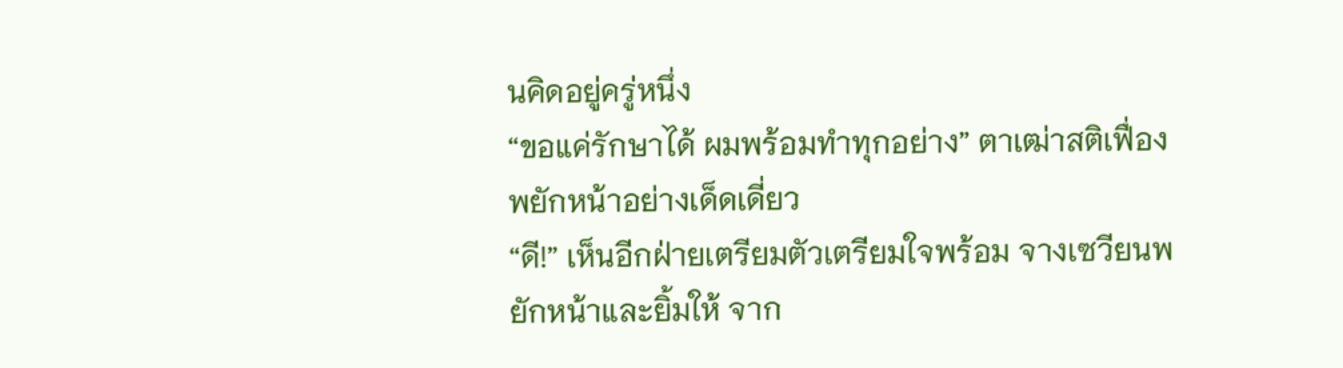นคิดอยู่ครู่หนึ่ง
“ขอแค่รักษาได้ ผมพร้อมทำทุกอย่าง” ตาเฒ่าสติเฟื่องพยักหน้าอย่างเด็ดเดี่ยว
“ดี!” เห็นอีกฝ่ายเตรียมตัวเตรียมใจพร้อม จางเซวียนพยักหน้าและยิ้มให้ จาก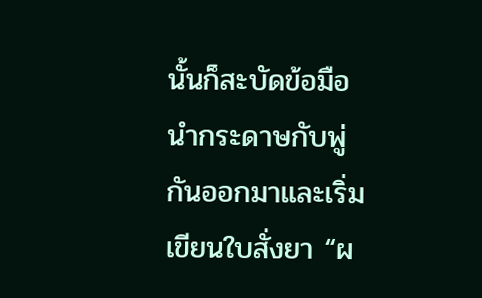นั้นก็สะบัดข้อมือ นำกระดาษกับพู่กันออกมาและเริ่มเขียนใบสั่งยา “ผ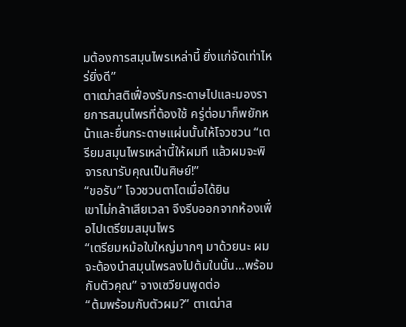มต้องการสมุนไพรเหล่านี้ ยิ่งแก่จัดเท่าไหร่ยิ่งดี”
ตาเฒ่าสติเฟื่องรับกระดาษไปและมองรายการสมุนไพรที่ต้องใช้ ครู่ต่อมาก็พยักหน้าและยื่นกระดาษแผ่นนั้นให้โจวชวน “เตรียมสมุนไพรเหล่านี้ให้ผมที แล้วผมจะพิจารณารับคุณเป็นศิษย์!”
“ขอรับ” โจวชวนตาโตเมื่อได้ยิน
เขาไม่กล้าเสียเวลา จึงรีบออกจากห้องเพื่อไปเตรียมสมุนไพร
“เตรียมหม้อใบใหญ่มากๆ มาด้วยนะ ผมจะต้องนำสมุนไพรลงไปต้มในนั้น…พร้อมกับตัวคุณ” จางเซวียนพูดต่อ
“ต้มพร้อมกับตัวผม?” ตาเฒ่าส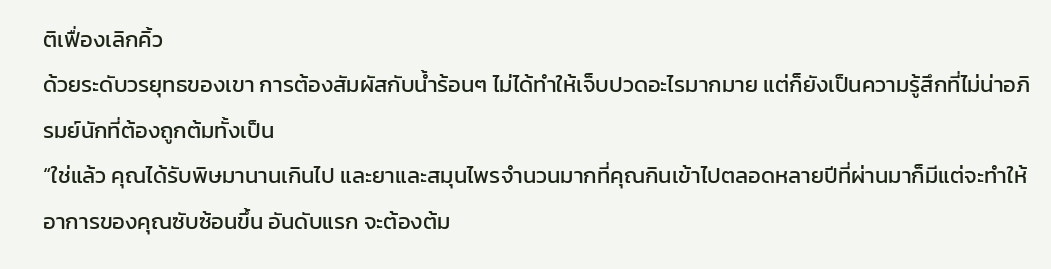ติเฟื่องเลิกคิ้ว
ด้วยระดับวรยุทธของเขา การต้องสัมผัสกับน้ำร้อนๆ ไม่ได้ทำให้เจ็บปวดอะไรมากมาย แต่ก็ยังเป็นความรู้สึกที่ไม่น่าอภิรมย์นักที่ต้องถูกต้มทั้งเป็น
“ใช่แล้ว คุณได้รับพิษมานานเกินไป และยาและสมุนไพรจำนวนมากที่คุณกินเข้าไปตลอดหลายปีที่ผ่านมาก็มีแต่จะทำให้อาการของคุณซับซ้อนขึ้น อันดับแรก จะต้องต้ม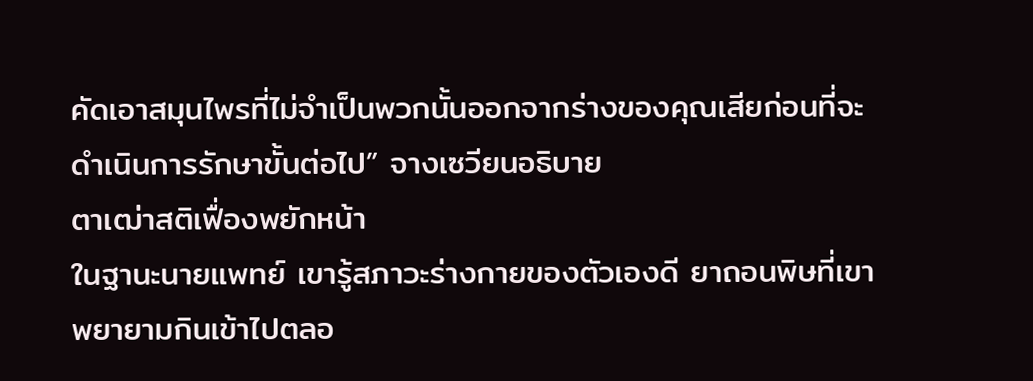คัดเอาสมุนไพรที่ไม่จำเป็นพวกนั้นออกจากร่างของคุณเสียก่อนที่จะดำเนินการรักษาขั้นต่อไป” จางเซวียนอธิบาย
ตาเฒ่าสติเฟื่องพยักหน้า
ในฐานะนายแพทย์ เขารู้สภาวะร่างกายของตัวเองดี ยาถอนพิษที่เขาพยายามกินเข้าไปตลอ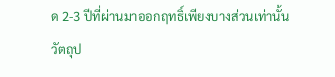ด 2-3 ปีที่ผ่านมาออกฤทธิ์เพียงบางส่วนเท่านั้น
วัตถุป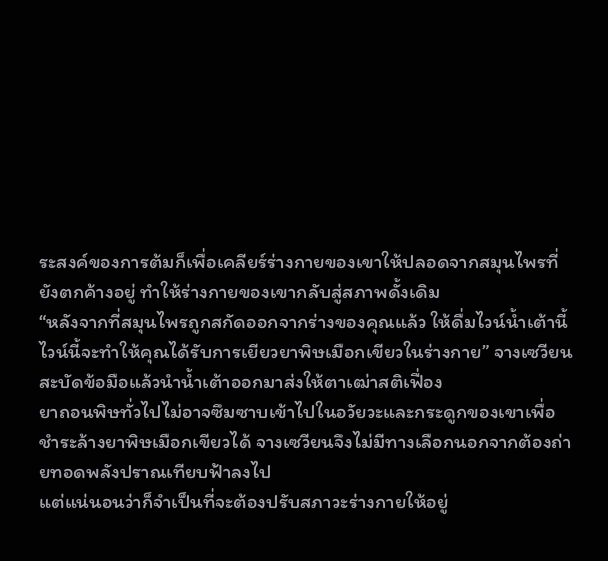ระสงค์ของการต้มก็เพื่อเคลียร์ร่างกายของเขาให้ปลอดจากสมุนไพรที่ยังตกค้างอยู่ ทำให้ร่างกายของเขากลับสู่สภาพดั้งเดิม
“หลังจากที่สมุนไพรถูกสกัดออกจากร่างของคุณแล้ว ให้ดื่มไวน์น้ำเต้านี้ ไวน์นี้จะทำให้คุณได้รับการเยียวยาพิษเมือกเขียวในร่างกาย” จางเซวียนสะบัดข้อมือแล้วนำน้ำเต้าออกมาส่งให้ตาเฒ่าสติเฟื่อง
ยาถอนพิษทั่วไปไม่อาจซึมซาบเข้าไปในอวัยวะและกระดูกของเขาเพื่อชำระล้างยาพิษเมือกเขียวได้ จางเซวียนจึงไม่มีทางเลือกนอกจากต้องถ่ายทอดพลังปราณเทียบฟ้าลงไป
แต่แน่นอนว่าก็จำเป็นที่จะต้องปรับสภาวะร่างกายให้อยู่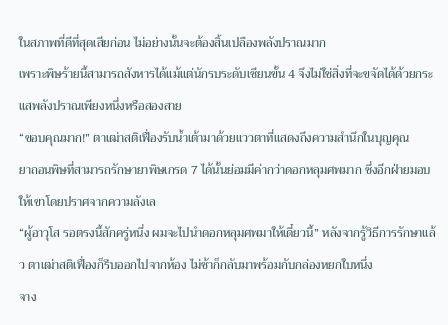ในสภาพที่ดีที่สุดเสียก่อน ไม่อย่างนั้นจะต้องสิ้นเปลืองพลังปราณมาก
เพราะพิษร้ายนี้สามารถสังหารได้แม้แต่นักรบระดับเซียนขั้น 4 จึงไม่ใช่สิ่งที่จะขจัดได้ด้วยกระแสพลังปราณเพียงหนึ่งหรือสองสาย
“ขอบคุณมาก!” ตาเฒ่าสติเฟื่องรับน้ำเต้ามาด้วยแววตาที่แสดงถึงความสำนึกในบุญคุณ
ยาถอนพิษที่สามารถรักษายาพิษเกรด 7 ได้นั้นย่อมมีค่ากว่าดอกหลุมศพมาก ซึ่งอีกฝ่ายมอบให้เขาโดยปราศจากความลังเล
“ผู้อาวุโส รอตรงนี้สักครู่หนึ่ง ผมจะไปนำดอกหลุมศพมาให้เดี๋ยวนี้” หลังจากรู้วิธีการรักษาแล้ว ตาเฒ่าสติเฟื่องก็รีบออกไปจากห้อง ไม่ช้าก็กลับมาพร้อมกับกล่องหยกใบหนึ่ง
จาง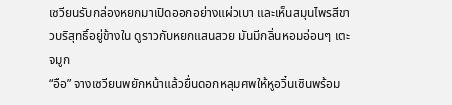เซวียนรับกล่องหยกมาเปิดออกอย่างแผ่วเบา และเห็นสมุนไพรสีขาวบริสุทธิ์อยู่ข้างใน ดูราวกับหยกแสนสวย มันมีกลิ่นหอมอ่อนๆ เตะจมูก
“อือ” จางเซวียนพยักหน้าแล้วยื่นดอกหลุมศพให้หูอวิ๋นเซินพร้อม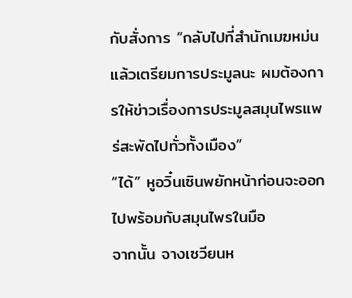กับสั่งการ “กลับไปที่สำนักเมฆหม่นแล้วเตรียมการประมูลนะ ผมต้องการให้ข่าวเรื่องการประมูลสมุนไพรแพร่สะพัดไปทั่วทั้งเมือง”
“ได้” หูอวิ๋นเซินพยักหน้าก่อนจะออกไปพร้อมกับสมุนไพรในมือ
จากนั้น จางเซวียนห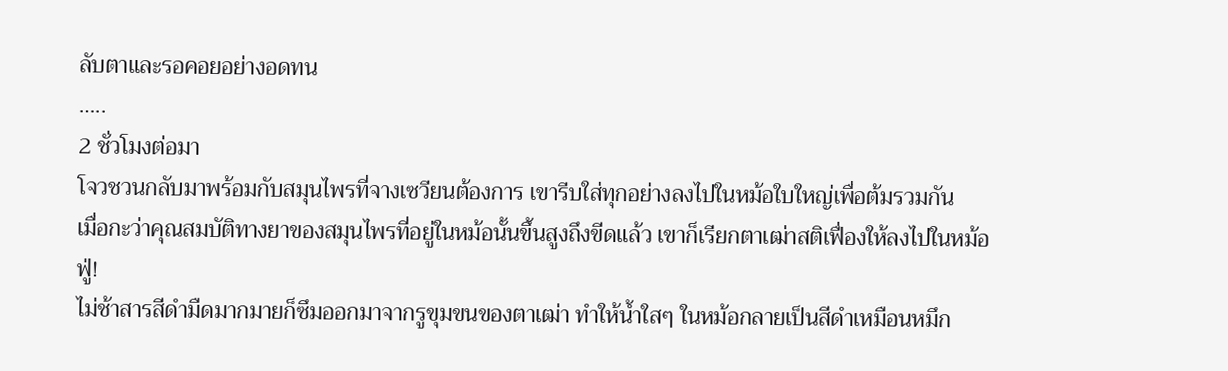ลับตาและรอคอยอย่างอดทน
…..
2 ชั่วโมงต่อมา
โจวชวนกลับมาพร้อมกับสมุนไพรที่จางเซวียนต้องการ เขารีบใส่ทุกอย่างลงไปในหม้อใบใหญ่เพื่อต้มรวมกัน
เมื่อกะว่าคุณสมบัติทางยาของสมุนไพรที่อยู่ในหม้อนั้นขึ้นสูงถึงขีดแล้ว เขาก็เรียกตาเฒ่าสติเฟื่องให้ลงไปในหม้อ
ฟู่!
ไม่ช้าสารสีดำมืดมากมายก็ซึมออกมาจากรูขุมขนของตาเฒ่า ทำให้น้ำใสๆ ในหม้อกลายเป็นสีดำเหมือนหมึก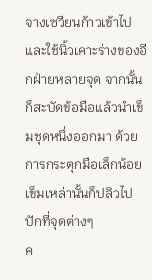จางเซวียนก้าวเข้าไปและใช้นิ้วเคาะร่างของอีกฝ่ายหลายจุด จากนั้นก็สะบัดข้อมือแล้วนำเข็มชุดหนึ่งออกมา ด้วยการกระตุกมือเล็กน้อย เข็มเหล่านั้นก็ปลิวไปปักที่จุดต่างๆ
ค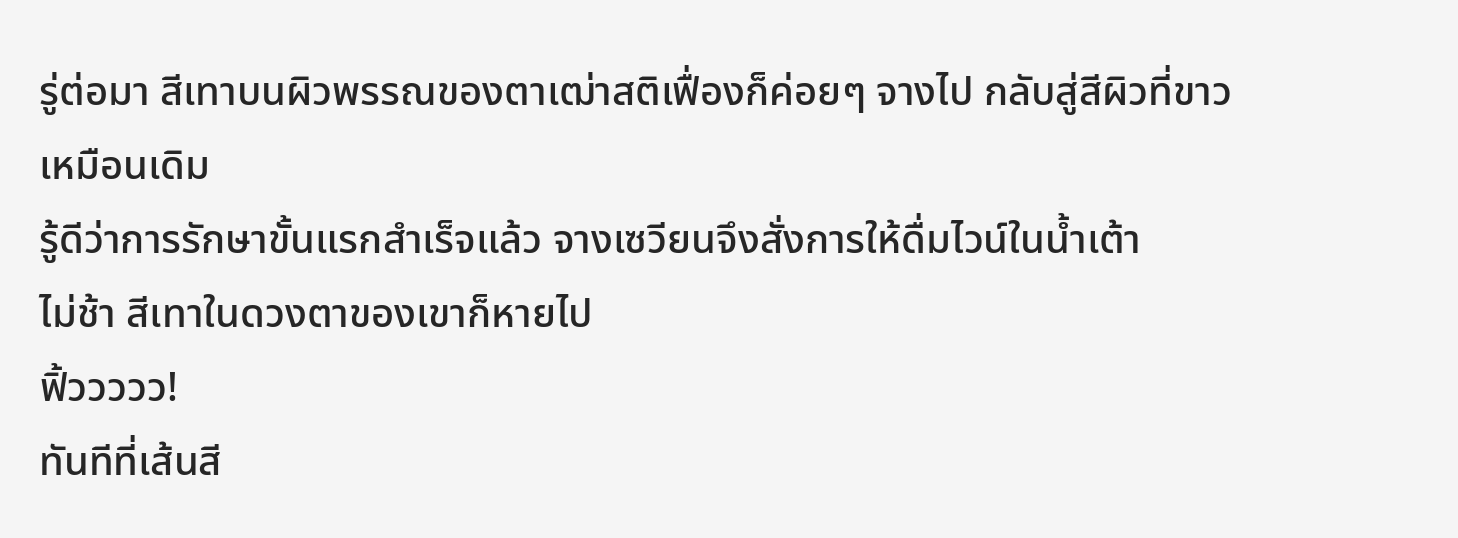รู่ต่อมา สีเทาบนผิวพรรณของตาเฒ่าสติเฟื่องก็ค่อยๆ จางไป กลับสู่สีผิวที่ขาวเหมือนเดิม
รู้ดีว่าการรักษาขั้นแรกสำเร็จแล้ว จางเซวียนจึงสั่งการให้ดื่มไวน์ในน้ำเต้า
ไม่ช้า สีเทาในดวงตาของเขาก็หายไป
ฟิ้ววววว!
ทันทีที่เส้นสี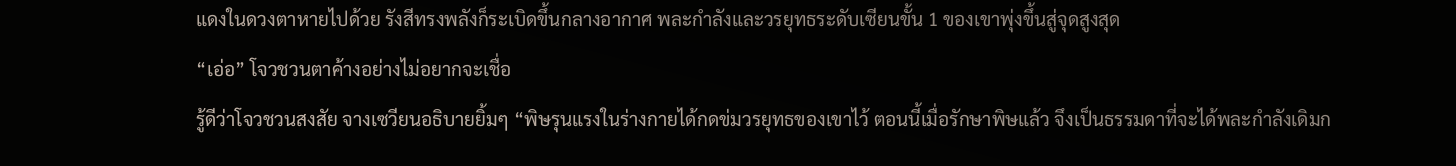แดงในดวงตาหายไปด้วย รังสีทรงพลังก็ระเบิดขึ้นกลางอากาศ พละกำลังและวรยุทธระดับเซียนขั้น 1 ของเขาพุ่งขึ้นสู่จุดสูงสุด
“เอ่อ” โจวชวนตาค้างอย่างไม่อยากจะเชื่อ
รู้ดีว่าโจวชวนสงสัย จางเซวียนอธิบายยิ้มๆ “พิษรุนแรงในร่างกายได้กดข่มวรยุทธของเขาไว้ ตอนนี้เมื่อรักษาพิษแล้ว จึงเป็นธรรมดาที่จะได้พละกำลังเดิมก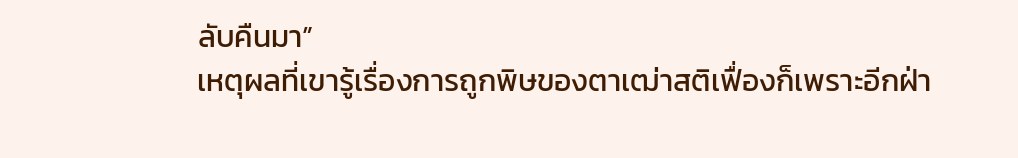ลับคืนมา”
เหตุผลที่เขารู้เรื่องการถูกพิษของตาเฒ่าสติเฟื่องก็เพราะอีกฝ่า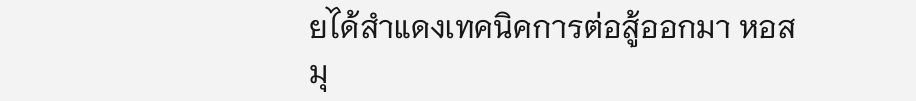ยได้สำแดงเทคนิคการต่อสู้ออกมา หอสมุ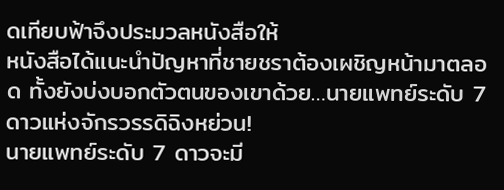ดเทียบฟ้าจึงประมวลหนังสือให้
หนังสือได้แนะนำปัญหาที่ชายชราต้องเผชิญหน้ามาตลอด ทั้งยังบ่งบอกตัวตนของเขาด้วย…นายแพทย์ระดับ 7 ดาวแห่งจักรวรรดิฉิงหย่วน!
นายแพทย์ระดับ 7 ดาวจะมี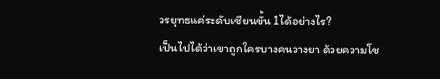วรยุทธแค่ระดับเซียนขั้น 1ได้อย่างไร?
เป็นไปได้ว่าเขาถูกใครบางคนวางยา ด้วยความโช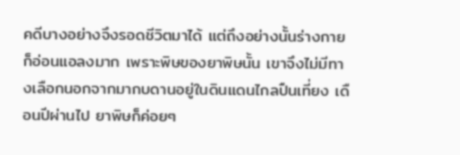คดีบางอย่างจึงรอดชีวิตมาได้ แต่ถึงอย่างนั้นร่างกายก็อ่อนแอลงมาก เพราะพิษของยาพิษนั้น เขาจึงไม่มีทางเลือกนอกจากมากบดานอยู่ในดินแดนไกลปืนเที่ยง เดือนปีผ่านไป ยาพิษก็ค่อยๆ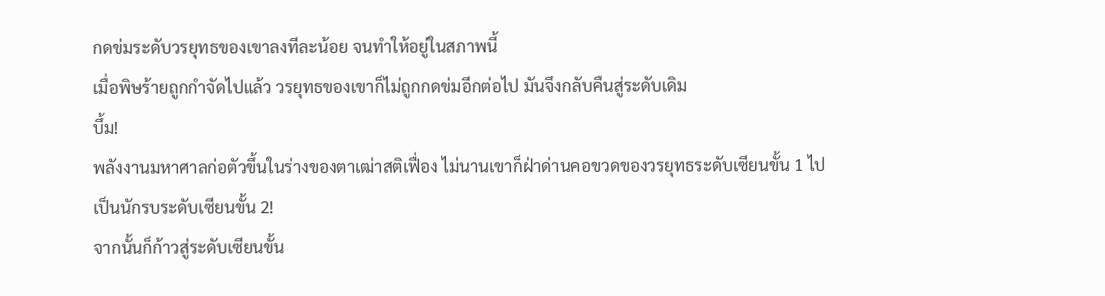กดข่มระดับวรยุทธของเขาลงทีละน้อย จนทำให้อยู่ในสภาพนี้
เมื่อพิษร้ายถูกกำจัดไปแล้ว วรยุทธของเขาก็ไม่ถูกกดข่มอีกต่อไป มันจึงกลับคืนสู่ระดับเดิม
บึ้ม!
พลังงานมหาศาลก่อตัวขึ้นในร่างของตาเฒ่าสติเฟื่อง ไม่นานเขาก็ฝ่าด่านคอขวดของวรยุทธระดับเซียนขั้น 1 ไปเป็นนักรบระดับเซียนขั้น 2!
จากนั้นก็ก้าวสู่ระดับเซียนขั้น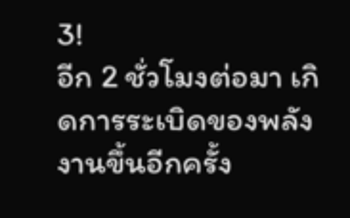3!
อีก 2 ชั่วโมงต่อมา เกิดการระเบิดของพลังงานขึ้นอีกครั้ง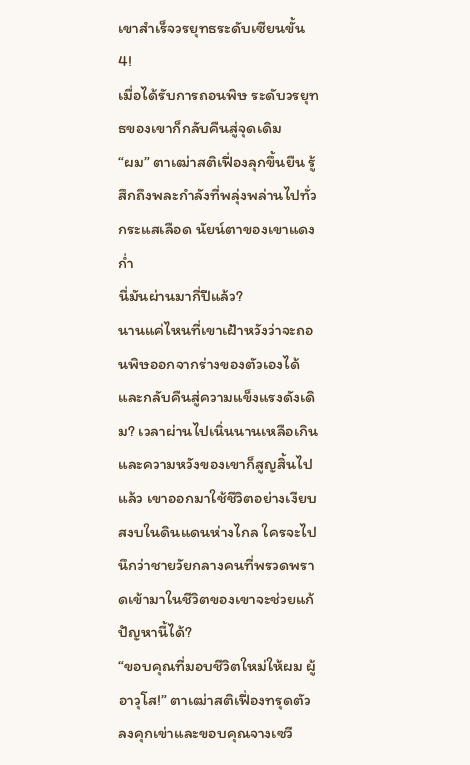เขาสำเร็จวรยุทธระดับเซียนขั้น 4!
เมื่อได้รับการถอนพิษ ระดับวรยุทธของเขาก็กลับคืนสู่จุดเดิม
“ผม” ตาเฒ่าสติเฟื่องลุกขึ้นยืน รู้สึกถึงพละกำลังที่พลุ่งพล่านไปทั่วกระแสเลือด นัยน์ตาของเขาแดงก่ำ
นี่มันผ่านมากี่ปีแล้ว?
นานแค่ไหนที่เขาเฝ้าหวังว่าจะถอนพิษออกจากร่างของตัวเองได้และกลับคืนสู่ความแข็งแรงดังเดิม? เวลาผ่านไปเนิ่นนานเหลือเกิน และความหวังของเขาก็สูญสิ้นไปแล้ว เขาออกมาใช้ชีวิตอย่างเงียบสงบในดินแดนห่างไกล ใครจะไปนึกว่าชายวัยกลางคนที่พรวดพราดเข้ามาในชีวิตของเขาจะช่วยแก้ปัญหานี้ได้?
“ขอบคุณที่มอบชีวิตใหม่ให้ผม ผู้อาวุโส!” ตาเฒ่าสติเฟื่องทรุดตัวลงคุกเข่าและขอบคุณจางเซวี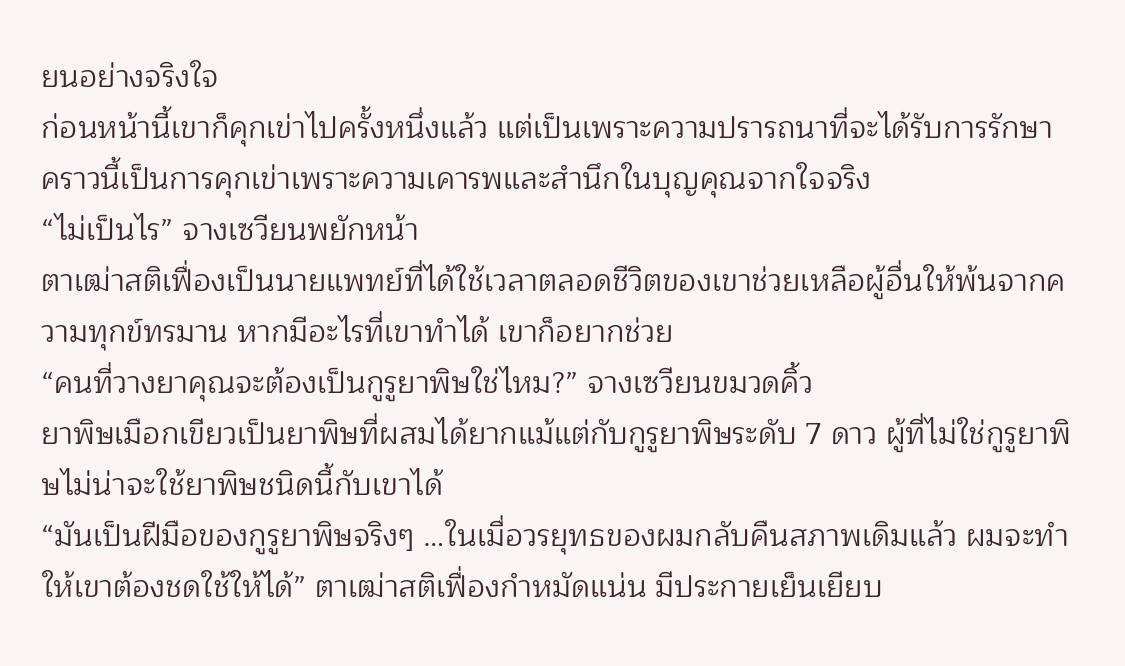ยนอย่างจริงใจ
ก่อนหน้านี้เขาก็คุกเข่าไปครั้งหนึ่งแล้ว แต่เป็นเพราะความปรารถนาที่จะได้รับการรักษา คราวนี้เป็นการคุกเข่าเพราะความเคารพและสำนึกในบุญคุณจากใจจริง
“ไม่เป็นไร” จางเซวียนพยักหน้า
ตาเฒ่าสติเฟื่องเป็นนายแพทย์ที่ได้ใช้เวลาตลอดชีวิตของเขาช่วยเหลือผู้อื่นให้พ้นจากความทุกข์ทรมาน หากมีอะไรที่เขาทำได้ เขาก็อยากช่วย
“คนที่วางยาคุณจะต้องเป็นกูรูยาพิษใช่ไหม?” จางเซวียนขมวดคิ้ว
ยาพิษเมือกเขียวเป็นยาพิษที่ผสมได้ยากแม้แต่กับกูรูยาพิษระดับ 7 ดาว ผู้ที่ไม่ใช่กูรูยาพิษไม่น่าจะใช้ยาพิษชนิดนี้กับเขาได้
“มันเป็นฝีมือของกูรูยาพิษจริงๆ …ในเมื่อวรยุทธของผมกลับคืนสภาพเดิมแล้ว ผมจะทำให้เขาต้องชดใช้ให้ได้” ตาเฒ่าสติเฟื่องกำหมัดแน่น มีประกายเย็นเยียบ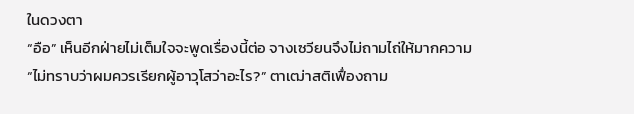ในดวงตา
“อือ” เห็นอีกฝ่ายไม่เต็มใจจะพูดเรื่องนี้ต่อ จางเซวียนจึงไม่ถามไถ่ให้มากความ
“ไม่ทราบว่าผมควรเรียกผู้อาวุโสว่าอะไร?” ตาเฒ่าสติเฟื่องถาม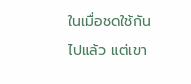ในเมื่อชดใช้กันไปแล้ว แต่เขา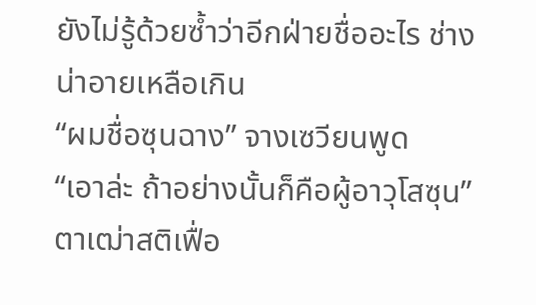ยังไม่รู้ด้วยซ้ำว่าอีกฝ่ายชื่ออะไร ช่างน่าอายเหลือเกิน
“ผมชื่อซุนฉาง” จางเซวียนพูด
“เอาล่ะ ถ้าอย่างนั้นก็คือผู้อาวุโสซุน” ตาเฒ่าสติเฟื่อ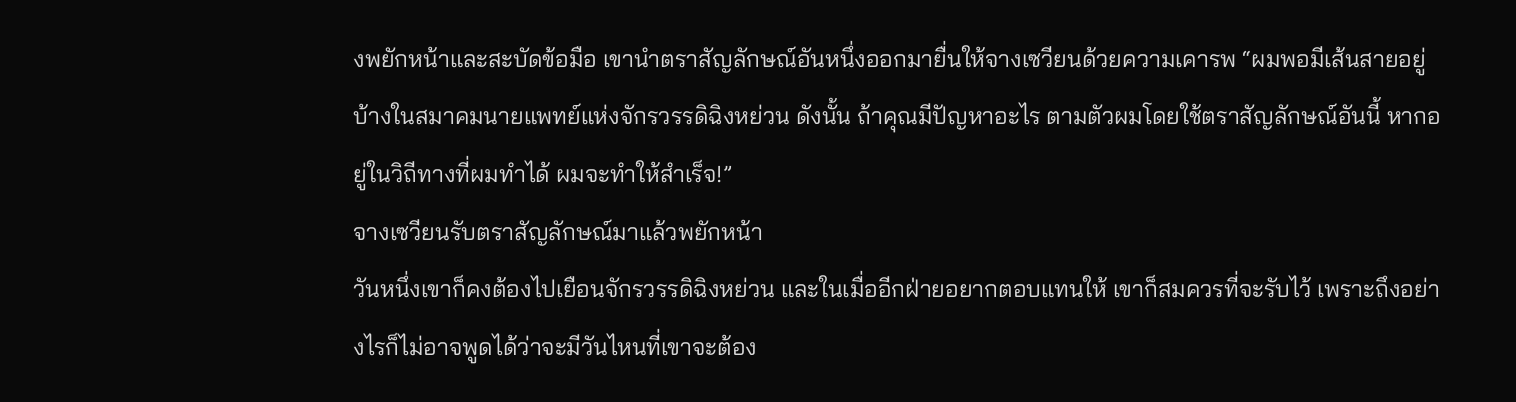งพยักหน้าและสะบัดข้อมือ เขานำตราสัญลักษณ์อันหนึ่งออกมายื่นให้จางเซวียนด้วยความเคารพ “ผมพอมีเส้นสายอยู่บ้างในสมาคมนายแพทย์แห่งจักรวรรดิฉิงหย่วน ดังนั้น ถ้าคุณมีปัญหาอะไร ตามตัวผมโดยใช้ตราสัญลักษณ์อันนี้ หากอยู่ในวิถีทางที่ผมทำได้ ผมจะทำให้สำเร็จ!”
จางเซวียนรับตราสัญลักษณ์มาแล้วพยักหน้า
วันหนึ่งเขาก็คงต้องไปเยือนจักรวรรดิฉิงหย่วน และในเมื่ออีกฝ่ายอยากตอบแทนให้ เขาก็สมควรที่จะรับไว้ เพราะถึงอย่างไรก็ไม่อาจพูดได้ว่าจะมีวันไหนที่เขาจะต้อง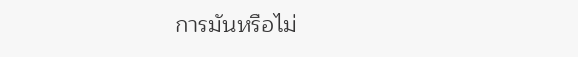การมันหรือไม่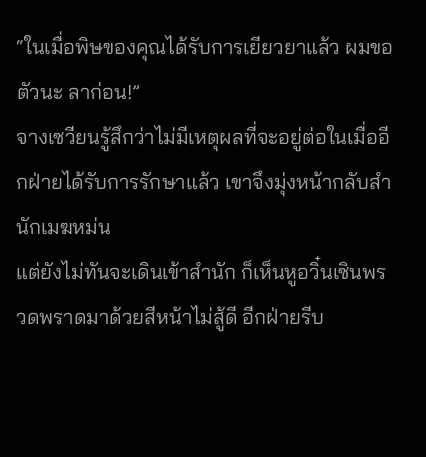“ในเมื่อพิษของคุณได้รับการเยียวยาแล้ว ผมขอตัวนะ ลาก่อน!”
จางเซวียนรู้สึกว่าไม่มีเหตุผลที่จะอยู่ต่อในเมื่ออีกฝ่ายได้รับการรักษาแล้ว เขาจึงมุ่งหน้ากลับสำนักเมฆหม่น
แต่ยังไม่ทันจะเดินเข้าสำนัก ก็เห็นหูอวิ๋นเซินพรวดพราดมาด้วยสีหน้าไม่สู้ดี อีกฝ่ายรีบ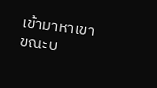เข้ามาหาเขาขณะบ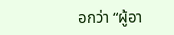อกว่า “ผู้อา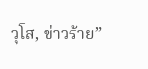วุโส, ข่าวร้าย”